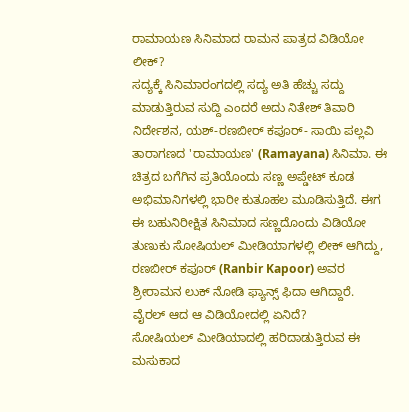ರಾಮಾಯಣ ಸಿನಿಮಾದ ರಾಮನ ಪಾತ್ರದ ವಿಡಿಯೋ ಲೀಕ್?
ಸದ್ಯಕ್ಕೆ ಸಿನಿಮಾರಂಗದಲ್ಲಿ ಸದ್ಯ ಅತಿ ಹೆಚ್ಚು ಸದ್ದು ಮಾಡುತ್ತಿರುವ ಸುದ್ದಿ ಎಂದರೆ ಅದು ನಿತೇಶ್ ತಿವಾರಿ ನಿರ್ದೇಶನ, ಯಶ್-ರಣಬೀರ್ ಕಪೂರ್- ಸಾಯಿ ಪಲ್ಲವಿ ತಾರಾಗಣದ 'ರಾಮಾಯಣ' (Ramayana) ಸಿನಿಮಾ. ಈ ಚಿತ್ರದ ಬಗೆಗಿನ ಪ್ರತಿಯೊಂದು ಸಣ್ಣ ಅಪ್ಡೇಟ್ ಕೂಡ ಅಭಿಮಾನಿಗಳಲ್ಲಿ ಭಾರೀ ಕುತೂಹಲ ಮೂಡಿಸುತ್ತಿದೆ. ಈಗ ಈ ಬಹುನಿರೀಕ್ಷಿತ ಸಿನಿಮಾದ ಸಣ್ಣದೊಂದು ವಿಡಿಯೋ ತುಣುಕು ಸೋಷಿಯಲ್ ಮೀಡಿಯಾಗಳಲ್ಲಿ ಲೀಕ್ ಆಗಿದ್ದು, ರಣಬೀರ್ ಕಪೂರ್ (Ranbir Kapoor) ಅವರ ಶ್ರೀರಾಮನ ಲುಕ್ ನೋಡಿ ಫ್ಯಾನ್ಸ್ ಫಿದಾ ಆಗಿದ್ದಾರೆ.
ವೈರಲ್ ಆದ ಆ ವಿಡಿಯೋದಲ್ಲಿ ಏನಿದೆ?
ಸೋಷಿಯಲ್ ಮೀಡಿಯಾದಲ್ಲಿ ಹರಿದಾಡುತ್ತಿರುವ ಈ ಮಸುಕಾದ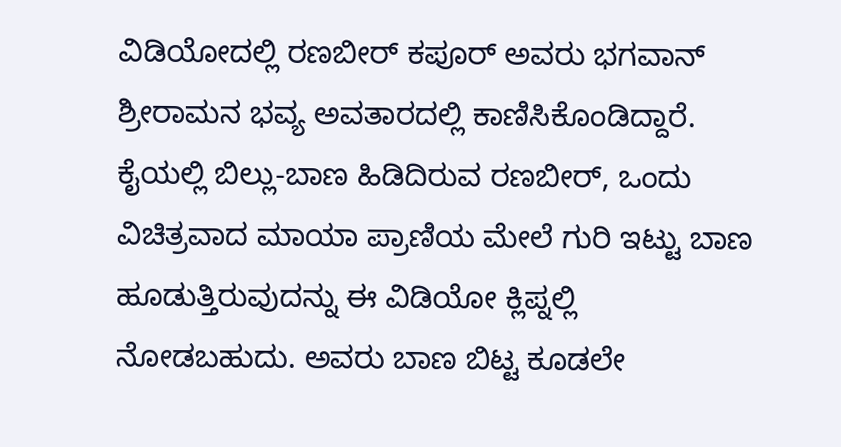ವಿಡಿಯೋದಲ್ಲಿ ರಣಬೀರ್ ಕಪೂರ್ ಅವರು ಭಗವಾನ್ ಶ್ರೀರಾಮನ ಭವ್ಯ ಅವತಾರದಲ್ಲಿ ಕಾಣಿಸಿಕೊಂಡಿದ್ದಾರೆ. ಕೈಯಲ್ಲಿ ಬಿಲ್ಲು-ಬಾಣ ಹಿಡಿದಿರುವ ರಣಬೀರ್, ಒಂದು ವಿಚಿತ್ರವಾದ ಮಾಯಾ ಪ್ರಾಣಿಯ ಮೇಲೆ ಗುರಿ ಇಟ್ಟು ಬಾಣ ಹೂಡುತ್ತಿರುವುದನ್ನು ಈ ವಿಡಿಯೋ ಕ್ಲಿಪ್ನಲ್ಲಿ ನೋಡಬಹುದು. ಅವರು ಬಾಣ ಬಿಟ್ಟ ಕೂಡಲೇ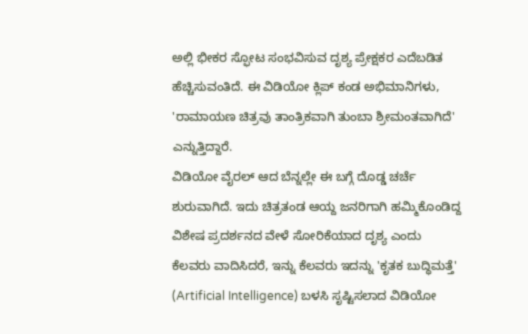ಅಲ್ಲಿ ಭೀಕರ ಸ್ಫೋಟ ಸಂಭವಿಸುವ ದೃಶ್ಯ ಪ್ರೇಕ್ಷಕರ ಎದೆಬಡಿತ ಹೆಚ್ಚಿಸುವಂತಿದೆ. ಈ ವಿಡಿಯೋ ಕ್ಲಿಪ್ ಕಂಡ ಅಭಿಮಾನಿಗಳು, 'ರಾಮಾಯಣ ಚಿತ್ರವು ತಾಂತ್ರಿಕವಾಗಿ ತುಂಬಾ ಶ್ರೀಮಂತವಾಗಿದೆ' ಎನ್ನುತ್ತಿದ್ದಾರೆ.
ವಿಡಿಯೋ ವೈರಲ್ ಆದ ಬೆನ್ನಲ್ಲೇ ಈ ಬಗ್ಗೆ ದೊಡ್ಡ ಚರ್ಚೆ ಶುರುವಾಗಿದೆ. ಇದು ಚಿತ್ರತಂಡ ಆಯ್ದ ಜನರಿಗಾಗಿ ಹಮ್ಮಿಕೊಂಡಿದ್ದ ವಿಶೇಷ ಪ್ರದರ್ಶನದ ವೇಳೆ ಸೋರಿಕೆಯಾದ ದೃಶ್ಯ ಎಂದು ಕೆಲವರು ವಾದಿಸಿದರೆ, ಇನ್ನು ಕೆಲವರು ಇದನ್ನು 'ಕೃತಕ ಬುದ್ಧಿಮತ್ತೆ' (Artificial Intelligence) ಬಳಸಿ ಸೃಷ್ಟಿಸಲಾದ ವಿಡಿಯೋ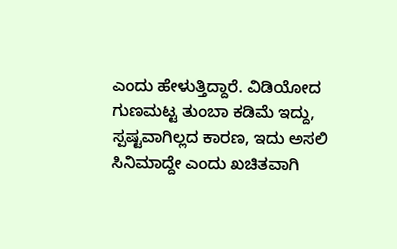ಎಂದು ಹೇಳುತ್ತಿದ್ದಾರೆ. ವಿಡಿಯೋದ ಗುಣಮಟ್ಟ ತುಂಬಾ ಕಡಿಮೆ ಇದ್ದು, ಸ್ಪಷ್ಟವಾಗಿಲ್ಲದ ಕಾರಣ, ಇದು ಅಸಲಿ ಸಿನಿಮಾದ್ದೇ ಎಂದು ಖಚಿತವಾಗಿ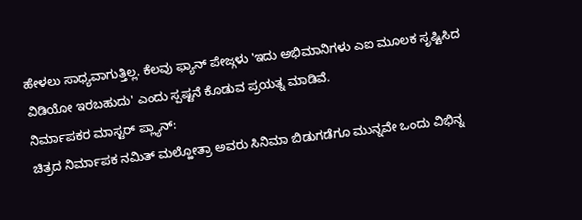ಹೇಳಲು ಸಾಧ್ಯವಾಗುತ್ತಿಲ್ಲ. ಕೆಲವು ಫ್ಯಾನ್ ಪೇಜ್ಗಳು 'ಇದು ಅಭಿಮಾನಿಗಳು ಎಐ ಮೂಲಕ ಸೃಷ್ಟಿಸಿದ ವಿಡಿಯೋ ಇರಬಹುದು' ಎಂದು ಸ್ಪಷ್ಟನೆ ಕೊಡುವ ಪ್ರಯತ್ನ ಮಾಡಿವೆ.
ನಿರ್ಮಾಪಕರ ಮಾಸ್ಟರ್ ಪ್ಲ್ಯಾನ್:
ಚಿತ್ರದ ನಿರ್ಮಾಪಕ ನಮಿತ್ ಮಲ್ಹೋತ್ರಾ ಅವರು ಸಿನಿಮಾ ಬಿಡುಗಡೆಗೂ ಮುನ್ನವೇ ಒಂದು ವಿಭಿನ್ನ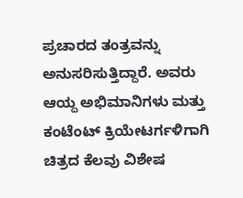ಪ್ರಚಾರದ ತಂತ್ರವನ್ನು ಅನುಸರಿಸುತ್ತಿದ್ದಾರೆ. ಅವರು ಆಯ್ದ ಅಭಿಮಾನಿಗಳು ಮತ್ತು ಕಂಟೆಂಟ್ ಕ್ರಿಯೇಟರ್ಗಳಿಗಾಗಿ ಚಿತ್ರದ ಕೆಲವು ವಿಶೇಷ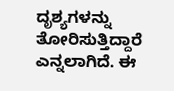ದೃಶ್ಯಗಳನ್ನು ತೋರಿಸುತ್ತಿದ್ದಾರೆ ಎನ್ನಲಾಗಿದೆ. ಈ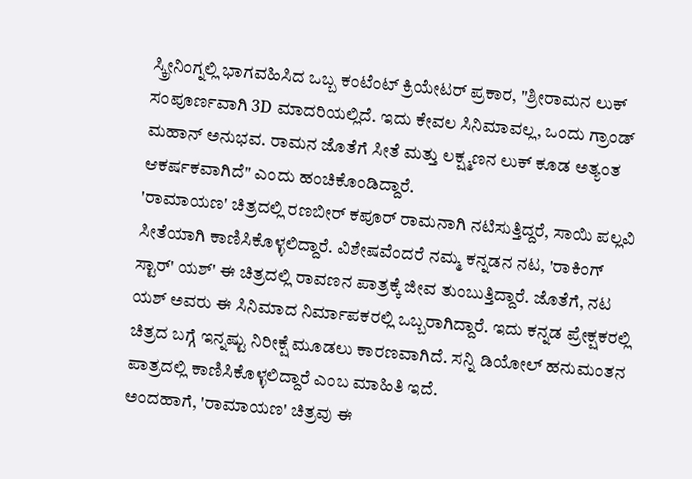ಸ್ಕ್ರೀನಿಂಗ್ನಲ್ಲಿ ಭಾಗವಹಿಸಿದ ಒಬ್ಬ ಕಂಟೆಂಟ್ ಕ್ರಿಯೇಟರ್ ಪ್ರಕಾರ, "ಶ್ರೀರಾಮನ ಲುಕ್ ಸಂಪೂರ್ಣವಾಗಿ 3D ಮಾದರಿಯಲ್ಲಿದೆ. ಇದು ಕೇವಲ ಸಿನಿಮಾವಲ್ಲ, ಒಂದು ಗ್ರಾಂಡ್ ಮಹಾನ್ ಅನುಭವ. ರಾಮನ ಜೊತೆಗೆ ಸೀತೆ ಮತ್ತು ಲಕ್ಷ್ಮಣನ ಲುಕ್ ಕೂಡ ಅತ್ಯಂತ ಆಕರ್ಷಕವಾಗಿದೆ" ಎಂದು ಹಂಚಿಕೊಂಡಿದ್ದಾರೆ.
'ರಾಮಾಯಣ' ಚಿತ್ರದಲ್ಲಿ ರಣಬೀರ್ ಕಪೂರ್ ರಾಮನಾಗಿ ನಟಿಸುತ್ತಿದ್ದರೆ, ಸಾಯಿ ಪಲ್ಲವಿ ಸೀತೆಯಾಗಿ ಕಾಣಿಸಿಕೊಳ್ಳಲಿದ್ದಾರೆ. ವಿಶೇಷವೆಂದರೆ ನಮ್ಮ ಕನ್ನಡನ ನಟ, 'ರಾಕಿಂಗ್ ಸ್ಟಾರ್' ಯಶ್' ಈ ಚಿತ್ರದಲ್ಲಿ ರಾವಣನ ಪಾತ್ರಕ್ಕೆ ಜೀವ ತುಂಬುತ್ತಿದ್ದಾರೆ. ಜೊತೆಗೆ, ನಟ ಯಶ್ ಅವರು ಈ ಸಿನಿಮಾದ ನಿರ್ಮಾಪಕರಲ್ಲಿ ಒಬ್ಬರಾಗಿದ್ದಾರೆ. ಇದು ಕನ್ನಡ ಪ್ರೇಕ್ಷಕರಲ್ಲಿ ಚಿತ್ರದ ಬಗ್ಗೆ ಇನ್ನಷ್ಟು ನಿರೀಕ್ಷೆ ಮೂಡಲು ಕಾರಣವಾಗಿದೆ. ಸನ್ನಿ ಡಿಯೋಲ್ ಹನುಮಂತನ ಪಾತ್ರದಲ್ಲಿ ಕಾಣಿಸಿಕೊಳ್ಳಲಿದ್ದಾರೆ ಎಂಬ ಮಾಹಿತಿ ಇದೆ.
ಅಂದಹಾಗೆ, 'ರಾಮಾಯಣ' ಚಿತ್ರವು ಈ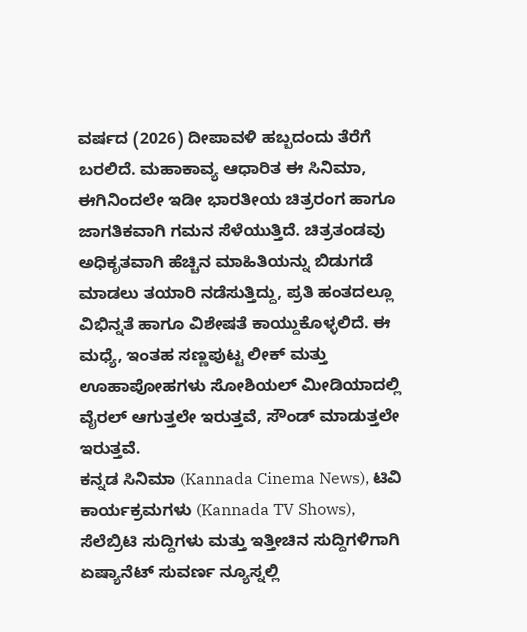ವರ್ಷದ (2026) ದೀಪಾವಳಿ ಹಬ್ಬದಂದು ತೆರೆಗೆ ಬರಲಿದೆ. ಮಹಾಕಾವ್ಯ ಆಧಾರಿತ ಈ ಸಿನಿಮಾ, ಈಗಿನಿಂದಲೇ ಇಡೀ ಭಾರತೀಯ ಚಿತ್ರರಂಗ ಹಾಗೂ ಜಾಗತಿಕವಾಗಿ ಗಮನ ಸೆಳೆಯುತ್ತಿದೆ. ಚಿತ್ರತಂಡವು ಅಧಿಕೃತವಾಗಿ ಹೆಚ್ಚಿನ ಮಾಹಿತಿಯನ್ನು ಬಿಡುಗಡೆ ಮಾಡಲು ತಯಾರಿ ನಡೆಸುತ್ತಿದ್ದು, ಪ್ರತಿ ಹಂತದಲ್ಲೂ ವಿಭಿನ್ನತೆ ಹಾಗೂ ವಿಶೇಷತೆ ಕಾಯ್ದುಕೊಳ್ಳಲಿದೆ. ಈ ಮಧ್ಯೆ, ಇಂತಹ ಸಣ್ಣಪುಟ್ಟ ಲೀಕ್ ಮತ್ತು ಊಹಾಪೋಹಗಳು ಸೋಶಿಯಲ್ ಮೀಡಿಯಾದಲ್ಲಿ ವೈರಲ್ ಆಗುತ್ತಲೇ ಇರುತ್ತವೆ, ಸೌಂಡ್ ಮಾಡುತ್ತಲೇ ಇರುತ್ತವೆ.
ಕನ್ನಡ ಸಿನಿಮಾ (Kannada Cinema News), ಟಿವಿ ಕಾರ್ಯಕ್ರಮಗಳು (Kannada TV Shows), ಸೆಲೆಬ್ರಿಟಿ ಸುದ್ದಿಗಳು ಮತ್ತು ಇತ್ತೀಚಿನ ಸುದ್ದಿಗಳಿಗಾಗಿ ಏಷ್ಯಾನೆಟ್ ಸುವರ್ಣ ನ್ಯೂಸ್ನಲ್ಲಿ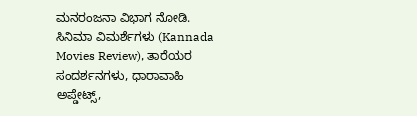ಮನರಂಜನಾ ವಿಭಾಗ ನೋಡಿ. ಸಿನಿಮಾ ವಿಮರ್ಶೆಗಳು (Kannada Movies Review), ತಾರೆಯರ ಸಂದರ್ಶನಗಳು, ಧಾರಾವಾಹಿ ಅಪ್ಡೇಟ್ಸ್,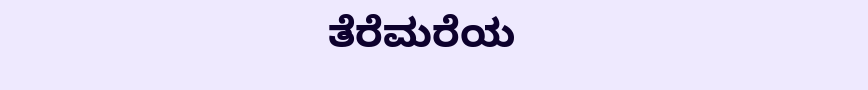ತೆರೆಮರೆಯ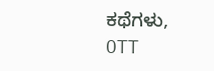ಕಥೆಗಳು, OTT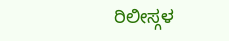ರಿಲೀಸ್ಗಳ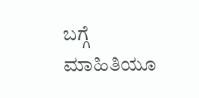ಬಗ್ಗೆ ಮಾಹಿತಿಯೂ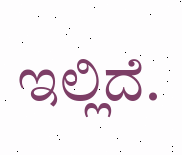ಇಲ್ಲಿದೆ.